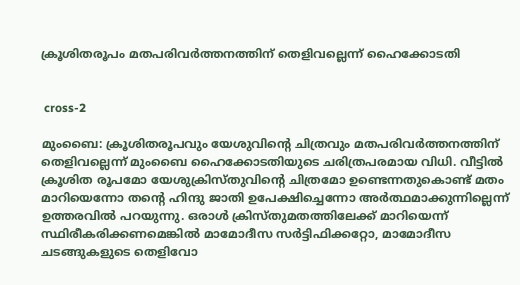ക്രൂശിതരൂപം മതപരിവര്‍ത്തനത്തിന് തെളിവല്ലെന്ന് ഹൈക്കോടതി


 cross-2

മുംബൈ: ക്രൂശിതരൂപവും യേശുവിന്റെ ചിത്രവും മതപരിവര്‍ത്തനത്തിന് തെളിവല്ലെന്ന് മുംബൈ ഹൈക്കോടതിയുടെ ചരിത്രപരമായ വിധി. വീട്ടില്‍ ക്രൂശിത രൂപമോ യേശുക്രിസ്തുവിന്റെ ചിത്രമോ ഉണ്ടെന്നതുകൊണ്ട് മതം മാറിയെന്നോ തന്റെ ഹിന്ദു ജാതി ഉപേക്ഷിച്ചെന്നോ അര്‍ത്ഥമാക്കുന്നില്ലെന്ന് ഉത്തരവില്‍ പറയുന്നു. ഒരാള്‍ ക്രിസ്തുമതത്തിലേക്ക് മാറിയെന്ന് സ്ഥിരീകരിക്കണമെങ്കില്‍ മാമോദീസ സര്‍ട്ടിഫിക്കറ്റോ, മാമോദീസ ചടങ്ങുകളുടെ തെളിവോ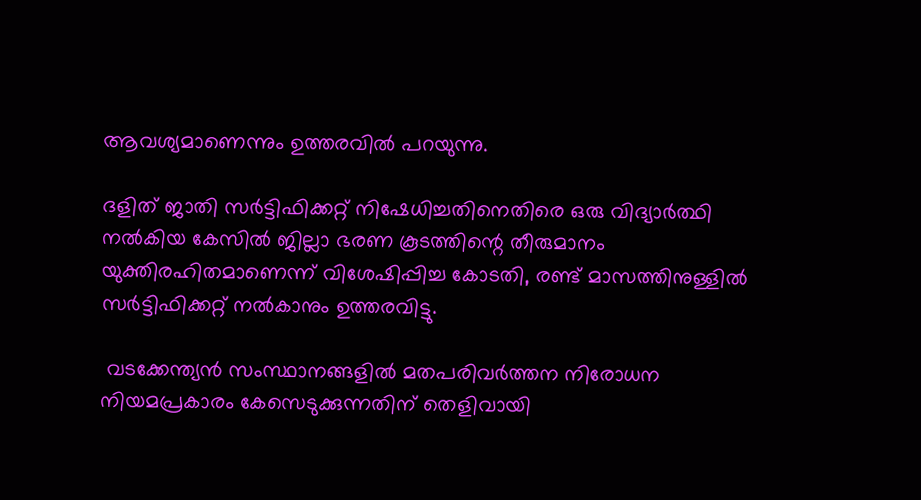ആവശ്യമാണെന്നും ഉത്തരവില്‍ പറയുന്നു.

ദളിത് ജാതി സര്‍ട്ടിഫിക്കറ്റ് നിഷേധിച്ചതിനെതിരെ ഒരു വിദ്യാര്‍ത്ഥി നല്‍കിയ കേസില്‍ ജില്ലാ ഭരണ കൂടത്തിന്റെ തീരുമാനം യുക്തിരഹിതമാണെന്ന് വിശേഷിപ്പിച്ച കോടതി, രണ്ട് മാസത്തിനുള്ളില്‍ സര്‍ട്ടിഫിക്കറ്റ് നല്‍കാനും ഉത്തരവിട്ടു.

 വടക്കേന്ത്യന്‍ സംസ്ഥാനങ്ങളില്‍ മതപരിവര്‍ത്തന നിരോധന നിയമപ്രകാരം കേസെടുക്കുന്നതിന് തെളിവായി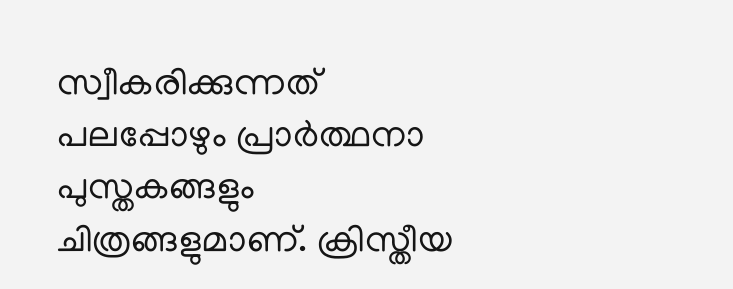സ്വീകരിക്കുന്നത് പലപ്പോഴും പ്രാര്‍ത്ഥനാ പുസ്തകങ്ങളും ചിത്രങ്ങളുമാണ്. ക്രിസ്തീയ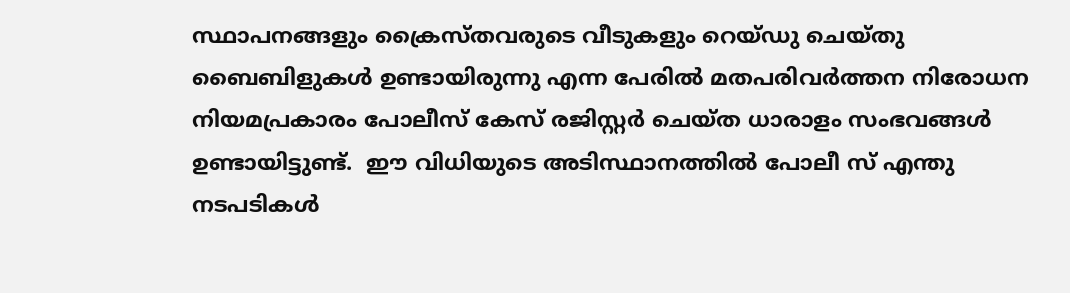സ്ഥാപനങ്ങളും ക്രൈസ്തവരുടെ വീടുകളും റെയ്ഡു ചെയ്തു ബൈബിളുകള്‍ ഉണ്ടായിരുന്നു എന്ന പേരില്‍ മതപരിവര്‍ത്തന നിരോധന നിയമപ്രകാരം പോലീസ് കേസ് രജിസ്റ്റര്‍ ചെയ്ത ധാരാളം സംഭവങ്ങള്‍ ഉണ്ടായിട്ടുണ്ട്.  ഈ വിധിയുടെ അടിസ്ഥാനത്തില്‍ പോലീ സ് എന്തു നടപടികള്‍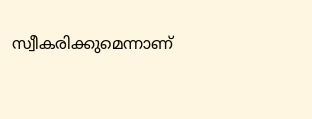സ്വീകരിക്കുമെന്നാണ്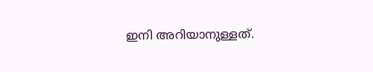ഇനി അറിയാനുള്ളത്.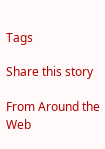Tags

Share this story

From Around the Web